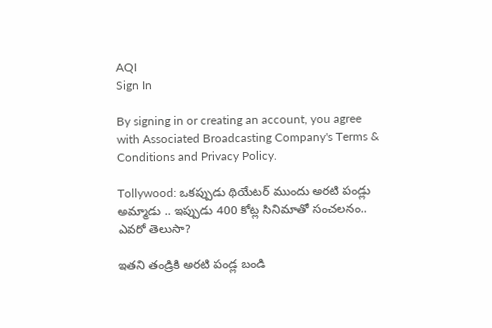AQI
Sign In

By signing in or creating an account, you agree with Associated Broadcasting Company's Terms & Conditions and Privacy Policy.

Tollywood: ఒకప్పుడు థియేటర్ ముందు అరటి పండ్లు అమ్మాడు .. ఇప్పుడు 400 కోట్ల సినిమాతో సంచలనం.. ఎవరో తెలుసా?

ఇతని తండ్రికి అరటి పండ్ల బండి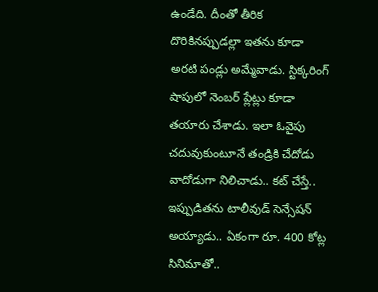ఉండేది. దీంతో తీరిక దొరికినప్పుడల్లా ఇతను కూడా అరటి పండ్లు అమ్మేవాడు. స్టిక్కరింగ్ షాపులో నెంబర్ ప్లేట్లు కూడా తయారు చేశాడు. ఇలా ఓవైపు చదువుకుంటూనే తండ్రికి చేదోడు వాదోడుగా నిలిచాడు.. కట్ చేస్తే.. ఇప్పుడితను టాలీవుడ్ సెన్సేషన్ అయ్యాడు.. ఏకంగా రూ. 400 కోట్ల సినిమాతో..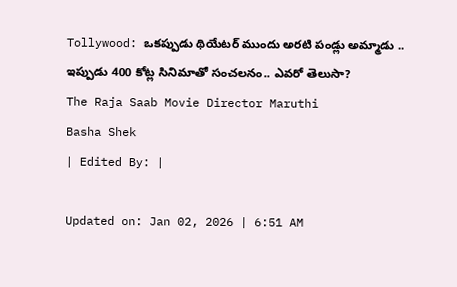Tollywood: ఒకప్పుడు థియేటర్ ముందు అరటి పండ్లు అమ్మాడు .. ఇప్పుడు 400 కోట్ల సినిమాతో సంచలనం.. ఎవరో తెలుసా?
The Raja Saab Movie Director Maruthi
Basha Shek
| Edited By: |

Updated on: Jan 02, 2026 | 6:51 AM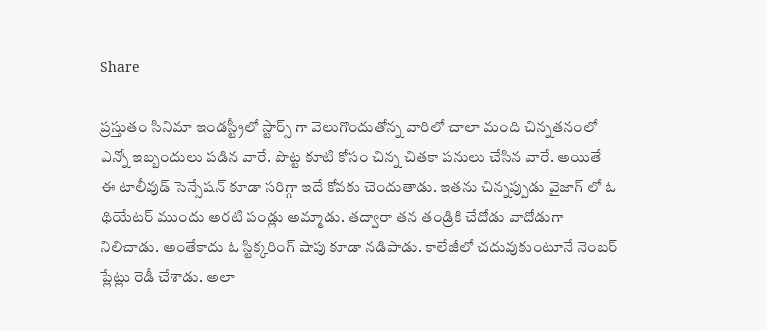Share

ప్రస్తుతం సినిమా ఇండస్ట్రీలో స్టార్స్ గా వెలుగొందుతోన్న వారిలో చాలా మంది చిన్నతనంలో ఎన్నో ఇబ్బందులు పడిన వారే. పొట్ట కూటి కోసం చిన్న చితకా పనులు చేసిన వారే. అయితే ఈ టాలీవుడ్ సెన్సేషన్ కూడా సరిగ్గా ఇదే కోవకు చెందుతాడు. ఇతను చిన్నప్పుడు వైజాగ్ లో ఓ థియేటర్ ముందు అరటి పండ్లు అమ్మాడు. తద్వారా తన తండ్రికి చేదోడు వాదోడుగా నిలిచాడు. అంతేకాదు ఓ స్టిక్కరింగ్‌ షాపు కూడా నడిపాడు. కాలేజీలో చదువుకుంటూనే నెంబర్‌ ప్లేట్లు రెడీ చేశాడు. అలా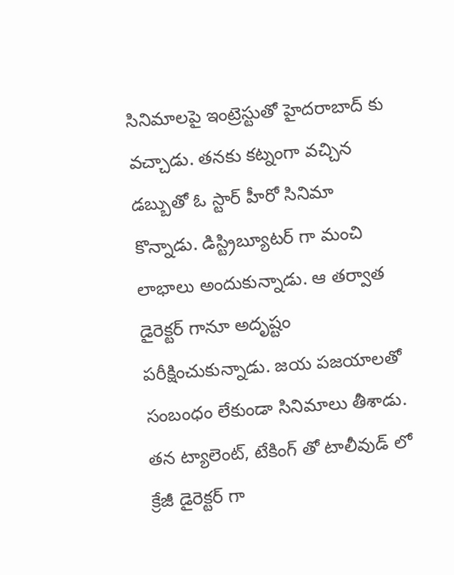సినిమాలపై ఇంట్రెస్టుతో హైదరాబాద్ కు వచ్చాడు. తనకు కట్నంగా వచ్చిన డబ్బుతో ఓ స్టార్ హీరో సినిమా కొన్నాడు. డిస్ట్రిబ్యూటర్ గా మంచి లాభాలు అందుకున్నాడు. ఆ తర్వాత డైరెక్టర్ గానూ అదృష్టం పరీక్షించుకున్నాడు. జయ పజయాలతో సంబంధం లేకుండా సినిమాలు తీశాడు. తన ట్యాలెంట్, టేకింగ్ తో టాలీవుడ్ లో క్రేజీ డైరెక్టర్ గా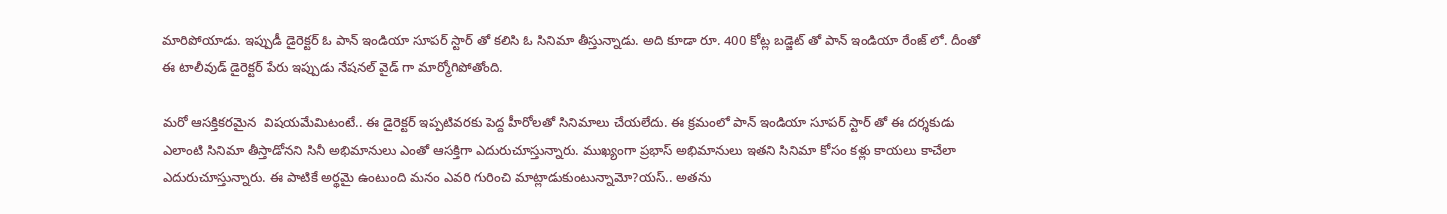మారిపోయాడు. ఇప్పుడీ డైరెక్టర్ ఓ పాన్ ఇండియా సూపర్ స్టార్ తో కలిసి ఓ సినిమా తీస్తున్నాడు. అది కూడా రూ. 400 కోట్ల బడ్జెట్ తో పాన్ ఇండియా రేంజ్ లో. దీంతో ఈ టాలీవుడ్ డైరెక్టర్ పేరు ఇప్పుడు నేషనల్ వైడ్ గా మార్మోగిపోతోంది.

మరో ఆసక్తికరమైన  విషయమేమిటంటే.. ఈ డైరెక్టర్ ఇప్పటివరకు పెద్ద హీరోలతో సినిమాలు చేయలేదు. ఈ క్రమంలో పాన్ ఇండియా సూపర్ స్టార్ తో ఈ దర్శకుడు ఎలాంటి సినిమా తీస్తాడోనని సినీ అభిమానులు ఎంతో ఆసక్తిగా ఎదురుచూస్తున్నారు. ముఖ్యంగా ప్రభాస్ అభిమానులు ఇతని సినిమా కోసం కళ్లు కాయలు కాచేలా ఎదురుచూస్తున్నారు. ఈ పాటికే అర్థమై ఉంటుంది మనం ఎవరి గురించి మాట్లాడుకుంటున్నామో?యస్.. అతను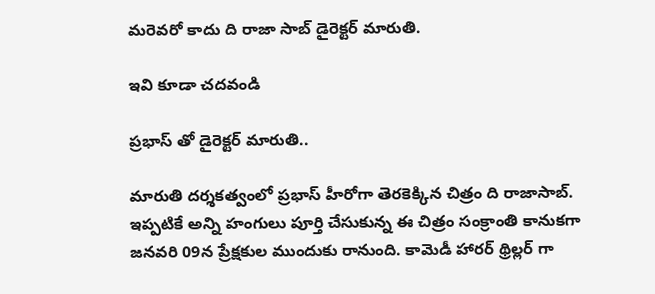మరెవరో కాదు ది రాజా సాబ్ డైరెక్టర్ మారుతి.

ఇవి కూడా చదవండి

ప్రభాస్ తో డైరెక్టర్ మారుతి..

మారుతి దర్శకత్వంలో ప్రభాస్ హీరోగా తెరకెక్కిన చిత్రం ది రాజాసాబ్. ఇప్పటికే అన్ని హంగులు పూర్తి చేసుకున్న ఈ చిత్రం సంక్రాంతి కానుకగా జనవరి 09న ప్రేక్షకుల ముందుకు రానుంది. కామెడీ హారర్ థ్రిల్లర్ గా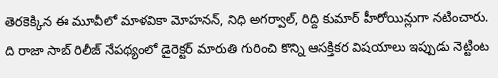తెరకెక్కిన ఈ మూవీలో మాళవికా మోహనన్, నిధి అగర్వాల్, రిద్ది కుమార్ హీరోయిన్లుగా నటించారు. ది రాజా సాబ్ రిలీజ్ నేపథ్యంలో డైరెక్టర్ మారుతి గురించి కొన్ని ఆసక్తికర విషయాలు ఇప్పుడు నెట్టింట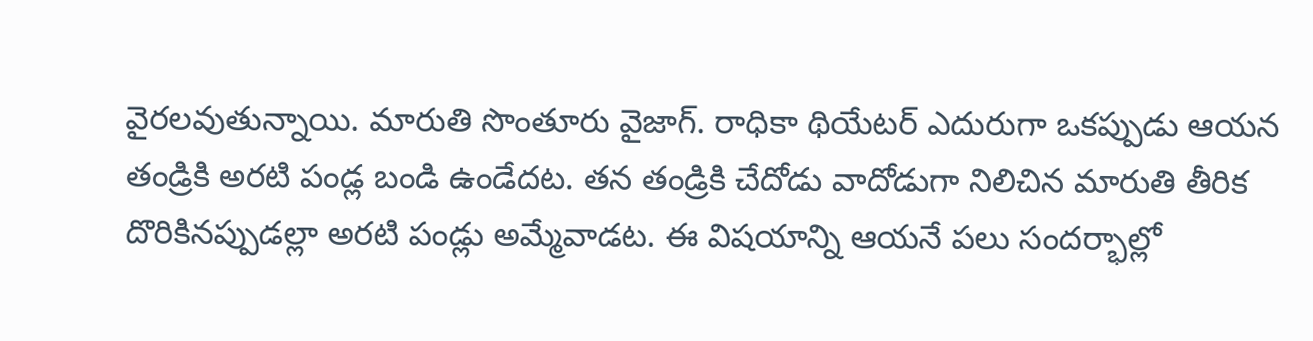వైరలవుతున్నాయి. మారుతి సొంతూరు వైజాగ్. రాధికా థియేటర్‌ ఎదురుగా ఒకప్పుడు ఆయన తండ్రికి అరటి పండ్ల బండి ఉండేదట. తన తండ్రికి చేదోడు వాదోడుగా నిలిచిన మారుతి తీరిక దొరికినప్పుడల్లా అరటి పండ్లు అమ్మేవాడట. ఈ విషయాన్ని ఆయనే పలు సందర్భాల్లో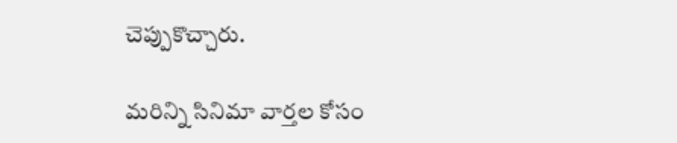చెప్పుకొచ్చారు.

మరిన్ని సినిమా వార్తల కోసం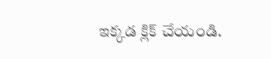ఇక్కడ క్లిక్ చేయండి.